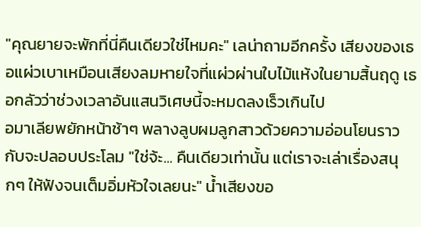"คุณยายจะพักที่นี่คืนเดียวใช่ไหมคะ" เลน่าถามอีกครั้ง เสียงของเธอแผ่วเบาเหมือนเสียงลมหายใจที่แผ่วผ่านใบไม้แห้งในยามสิ้นฤดู เธอกลัวว่าช่วงเวลาอันแสนวิเศษนี้จะหมดลงเร็วเกินไป
อมาเลียพยักหน้าช้าๆ พลางลูบผมลูกสาวด้วยความอ่อนโยนราวกับจะปลอบประโลม "ใช่จ้ะ... คืนเดียวเท่านั้น แต่เราจะเล่าเรื่องสนุกๆ ให้ฟังจนเต็มอิ่มหัวใจเลยนะ" น้ำเสียงขอ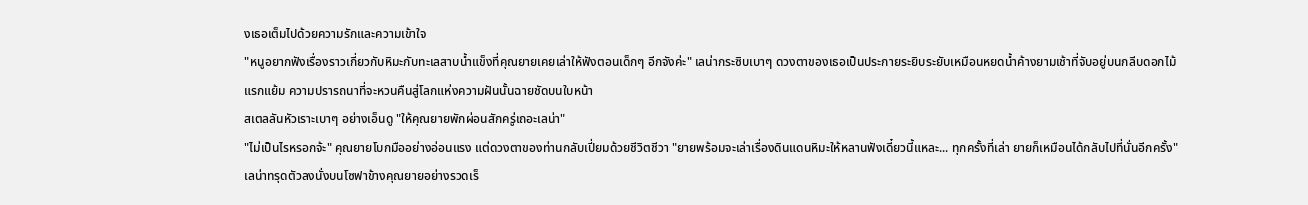งเธอเต็มไปด้วยความรักและความเข้าใจ
"หนูอยากฟังเรื่องราวเกี่ยวกับหิมะกับทะเลสาบน้ำแข็งที่คุณยายเคยเล่าให้ฟังตอนเด็กๆ อีกจังค่ะ" เลน่ากระซิบเบาๆ ดวงตาของเธอเป็นประกายระยิบระยับเหมือนหยดน้ำค้างยามเช้าที่จับอยู่บนกลีบดอกไม้แรกแย้ม ความปรารถนาที่จะหวนคืนสู่โลกแห่งความฝันนั้นฉายชัดบนใบหน้า
สเตลลันหัวเราะเบาๆ อย่างเอ็นดู "ให้คุณยายพักผ่อนสักครู่เถอะเลน่า"
"ไม่เป็นไรหรอกจ้ะ" คุณยายโบกมืออย่างอ่อนแรง แต่ดวงตาของท่านกลับเปี่ยมด้วยชีวิตชีวา "ยายพร้อมจะเล่าเรื่องดินแดนหิมะให้หลานฟังเดี๋ยวนี้แหละ... ทุกครั้งที่เล่า ยายก็เหมือนได้กลับไปที่นั่นอีกครั้ง"
เลน่าทรุดตัวลงนั่งบนโซฟาข้างคุณยายอย่างรวดเร็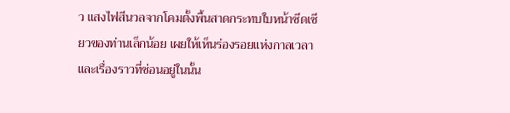ว แสงไฟสีนวลจากโคมตั้งพื้นสาดกระทบใบหน้าซีดเซียวของท่านเล็กน้อย เผยให้เห็นร่องรอยแห่งกาลเวลาและเรื่องราวที่ซ่อนอยู่ในนั้น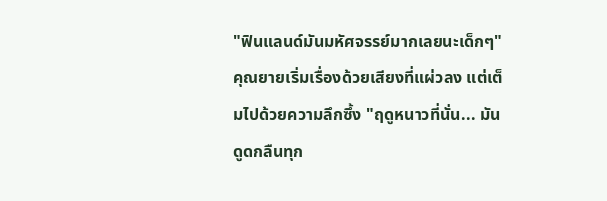"ฟินแลนด์มันมหัศจรรย์มากเลยนะเด็กๆ" คุณยายเริ่มเรื่องด้วยเสียงที่แผ่วลง แต่เต็มไปด้วยความลึกซึ้ง "ฤดูหนาวที่นั่น... มันดูดกลืนทุก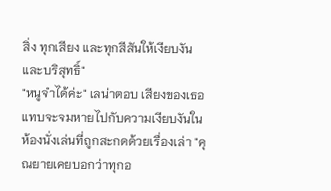สิ่ง ทุกเสียง และทุกสีสันให้เงียบงันและบริสุทธิ์"
"หนูจำได้ค่ะ" เลน่าตอบ เสียงของเธอแทบจะจมหายไปกับความเงียบงันในห้องนั่งเล่นที่ถูกสะกดด้วยเรื่องเล่า "คุณยายเคยบอกว่าทุกอ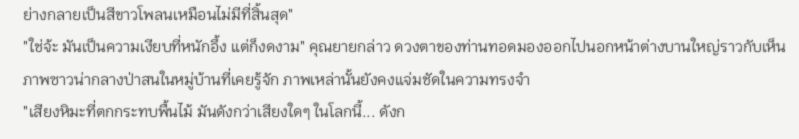ย่างกลายเป็นสีขาวโพลนเหมือนไม่มีที่สิ้นสุด"
"ใช่จ้ะ มันเป็นความเงียบที่หนักอึ้ง แต่ก็งดงาม" คุณยายกล่าว ดวงตาของท่านทอดมองออกไปนอกหน้าต่างบานใหญ่ราวกับเห็นภาพซาวน่ากลางป่าสนในหมู่บ้านที่เคยรู้จัก ภาพเหล่านั้นยังคงแจ่มชัดในความทรงจำ
"เสียงหิมะที่ตกกระทบพื้นไม้ มันดังกว่าเสียงใดๆ ในโลกนี้... ดังก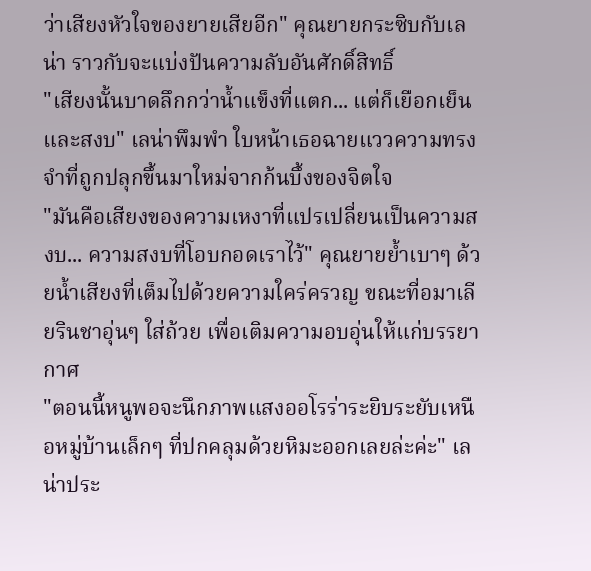ว่าเสียงหัวใจของยายเสียอีก" คุณยายกระซิบกับเลน่า ราวกับจะแบ่งปันความลับอันศักดิ์สิทธิ์
"เสียงนั้นบาดลึกกว่าน้ำแข็งที่แตก... แต่ก็เยือกเย็นและสงบ" เลน่าพึมพำ ใบหน้าเธอฉายแววความทรงจำที่ถูกปลุกขึ้นมาใหม่จากก้นบึ้งของจิตใจ
"มันคือเสียงของความเหงาที่แปรเปลี่ยนเป็นความสงบ... ความสงบที่โอบกอดเราไว้" คุณยายย้ำเบาๆ ด้วยน้ำเสียงที่เต็มไปด้วยความใคร่ครวญ ขณะที่อมาเลียรินชาอุ่นๆ ใส่ถ้วย เพื่อเติมความอบอุ่นให้แก่บรรยากาศ
"ตอนนี้หนูพอจะนึกภาพแสงออโรร่าระยิบระยับเหนือหมู่บ้านเล็กๆ ที่ปกคลุมด้วยหิมะออกเลยล่ะค่ะ" เลน่าประ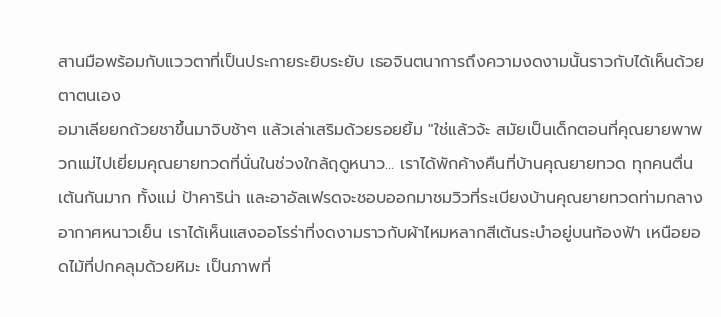สานมือพร้อมกับแววตาที่เป็นประกายระยิบระยับ เธอจินตนาการถึงความงดงามนั้นราวกับได้เห็นด้วยตาตนเอง
อมาเลียยกถ้วยชาขึ้นมาจิบช้าๆ แล้วเล่าเสริมด้วยรอยยิ้ม "ใช่แล้วจ้ะ สมัยเป็นเด็กตอนที่คุณยายพาพวกแม่ไปเยี่ยมคุณยายทวดที่นั่นในช่วงใกล้ฤดูหนาว... เราได้พักค้างคืนที่บ้านคุณยายทวด ทุกคนตื่นเต้นกันมาก ทั้งแม่ ป้าคาริน่า และอาอัลเฟรดจะชอบออกมาชมวิวที่ระเบียงบ้านคุณยายทวดท่ามกลางอากาศหนาวเย็น เราได้เห็นแสงออโรร่าที่งดงามราวกับผ้าไหมหลากสีเต้นระบำอยู่บนท้องฟ้า เหนือยอดไม้ที่ปกคลุมด้วยหิมะ เป็นภาพที่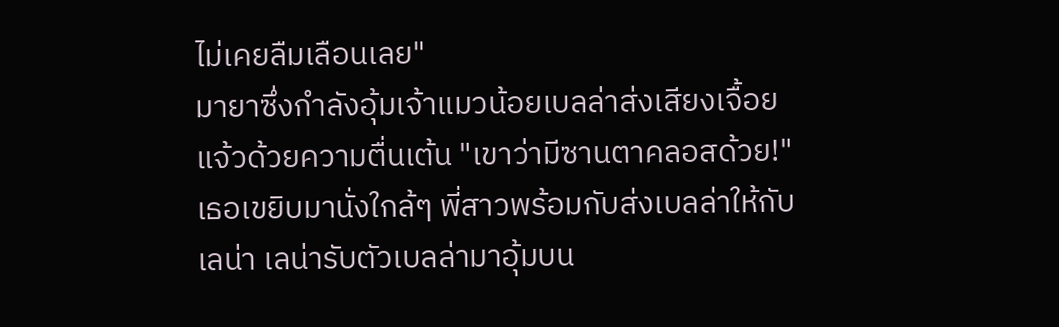ไม่เคยลืมเลือนเลย"
มายาซึ่งกำลังอุ้มเจ้าแมวน้อยเบลล่าส่งเสียงเจื้อยแจ้วด้วยความตื่นเต้น "เขาว่ามีซานตาคลอสด้วย!" เธอเขยิบมานั่งใกล้ๆ พี่สาวพร้อมกับส่งเบลล่าให้กับเลน่า เลน่ารับตัวเบลล่ามาอุ้มบน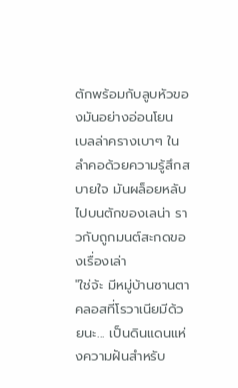ตักพร้อมกับลูบหัวของมันอย่างอ่อนโยน เบลล่าครางเบาๆ ในลำคอด้วยความรู้สึกสบายใจ มันผล็อยหลับไปบนตักของเลน่า ราวกับถูกมนต์สะกดของเรื่องเล่า
"ใช่จ้ะ มีหมู่บ้านซานตาคลอสที่โรวาเนียมีด้วยนะ... เป็นดินแดนแห่งความฝันสำหรับ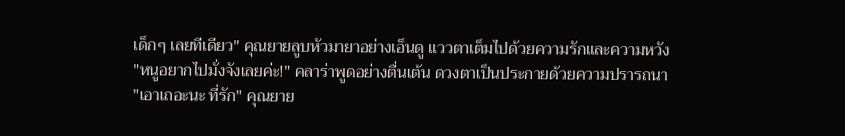เด็กๆ เลยทีเดียว" คุณยายลูบหัวมายาอย่างเอ็นดู แววตาเต็มไปด้วยความรักและความหวัง
"หนูอยากไปมั่งจังเลยค่ะ!" คลาร่าพูดอย่างตื่นเต้น ดวงตาเป็นประกายด้วยความปรารถนา
"เอาเถอะนะ ที่รัก" คุณยาย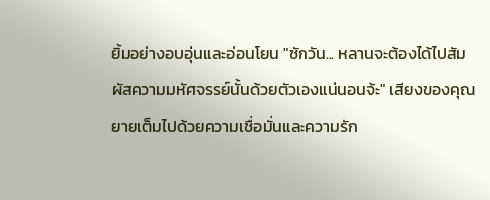ยิ้มอย่างอบอุ่นและอ่อนโยน "ซักวัน... หลานจะต้องได้ไปสัมผัสความมหัศจรรย์นั้นด้วยตัวเองแน่นอนจ้ะ" เสียงของคุณยายเต็มไปด้วยความเชื่อมั่นและความรัก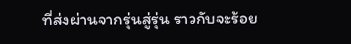ที่ส่งผ่านจากรุ่นสู่รุ่น ราวกับจะร้อย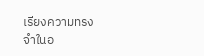เรียงความทรงจำในอ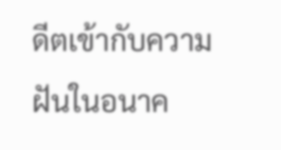ดีตเข้ากับความฝันในอนาค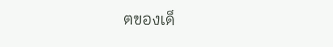ตของเด็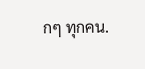กๆ ทุกคน.